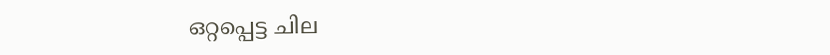ഒറ്റപ്പെട്ട ചില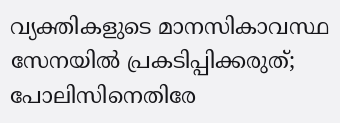വ്യക്തികളുടെ മാനസികാവസ്ഥ സേനയില്‍ പ്രകടിപ്പിക്കരുത്; പോലിസിനെതിരേ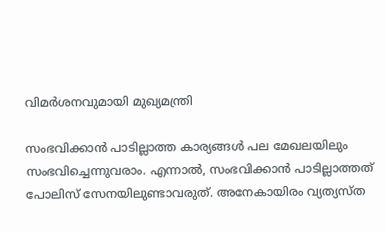വിമര്‍ശനവുമായി മുഖ്യമന്ത്രി

സംഭവിക്കാന്‍ പാടില്ലാത്ത കാര്യങ്ങള്‍ പല മേഖലയിലും സംഭവിച്ചെന്നുവരാം. എന്നാല്‍, സംഭവിക്കാന്‍ പാടില്ലാത്തത് പോലിസ് സേനയിലുണ്ടാവരുത്. അനേകായിരം വ്യത്യസ്ത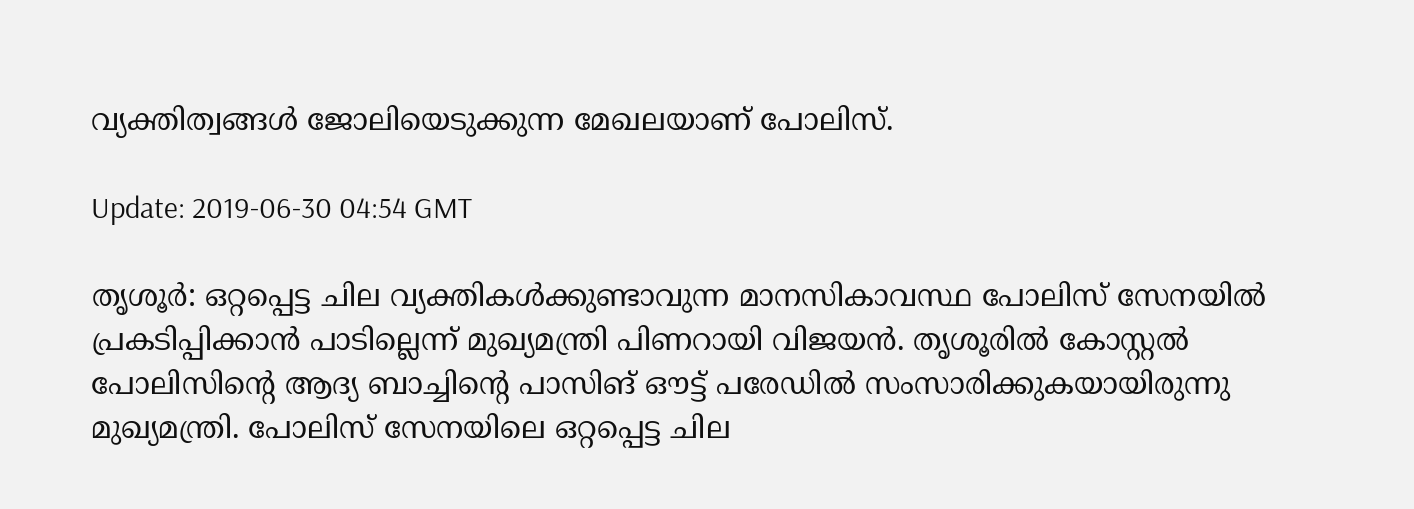വ്യക്തിത്വങ്ങള്‍ ജോലിയെടുക്കുന്ന മേഖലയാണ് പോലിസ്.

Update: 2019-06-30 04:54 GMT

തൃശൂര്‍: ഒറ്റപ്പെട്ട ചില വ്യക്തികള്‍ക്കുണ്ടാവുന്ന മാനസികാവസ്ഥ പോലിസ് സേനയില്‍ പ്രകടിപ്പിക്കാന്‍ പാടില്ലെന്ന് മുഖ്യമന്ത്രി പിണറായി വിജയന്‍. തൃശൂരില്‍ കോസ്റ്റല്‍ പോലിസിന്റെ ആദ്യ ബാച്ചിന്റെ പാസിങ് ഔട്ട് പരേഡില്‍ സംസാരിക്കുകയായിരുന്നു മുഖ്യമന്ത്രി. പോലിസ് സേനയിലെ ഒറ്റപ്പെട്ട ചില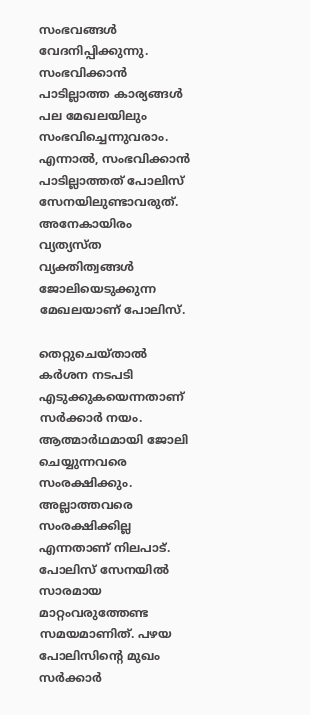സംഭവങ്ങള്‍ വേദനിപ്പിക്കുന്നു. സംഭവിക്കാന്‍ പാടില്ലാത്ത കാര്യങ്ങള്‍ പല മേഖലയിലും സംഭവിച്ചെന്നുവരാം. എന്നാല്‍, സംഭവിക്കാന്‍ പാടില്ലാത്തത് പോലിസ് സേനയിലുണ്ടാവരുത്. അനേകായിരം വ്യത്യസ്ത വ്യക്തിത്വങ്ങള്‍ ജോലിയെടുക്കുന്ന മേഖലയാണ് പോലിസ്.

തെറ്റുചെയ്താല്‍ കര്‍ശന നടപടി എടുക്കുകയെന്നതാണ് സര്‍ക്കാര്‍ നയം. ആത്മാര്‍ഥമായി ജോലി ചെയ്യുന്നവരെ സംരക്ഷിക്കും. അല്ലാത്തവരെ സംരക്ഷിക്കില്ല എന്നതാണ് നിലപാട്. പോലിസ് സേനയില്‍ സാരമായ മാറ്റംവരുത്തേണ്ട സമയമാണിത്. പഴയ പോലിസിന്റെ മുഖം സര്‍ക്കാര്‍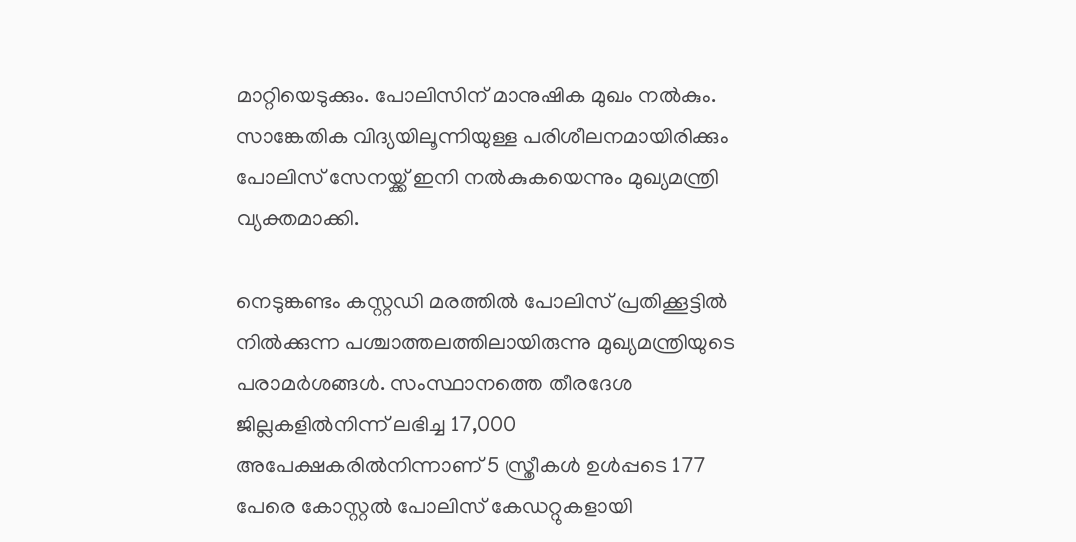മാറ്റിയെടുക്കും. പോലിസിന് മാനുഷിക മുഖം നല്‍കും. സാങ്കേതിക വിദ്യയിലൂന്നിയുള്ള പരിശീലനമായിരിക്കും പോലിസ് സേനയ്ക്ക് ഇനി നല്‍കുകയെന്നും മുഖ്യമന്ത്രി വ്യക്തമാക്കി.

നെടുങ്കണ്ടം കസ്റ്റഡി മരത്തില്‍ പോലിസ് പ്രതിക്കൂട്ടില്‍ നില്‍ക്കുന്ന പശ്ചാത്തലത്തിലായിരുന്നു മുഖ്യമന്ത്രിയുടെ പരാമര്‍ശങ്ങള്‍. സംസ്ഥാനത്തെ തീരദേശ ജില്ലകളില്‍നിന്ന് ലഭിച്ച 17,000 അപേക്ഷകരില്‍നിന്നാണ് 5 സ്ത്രീകള്‍ ഉള്‍പ്പടെ 177 പേരെ കോസ്റ്റല്‍ പോലിസ് കേഡറ്റുകളായി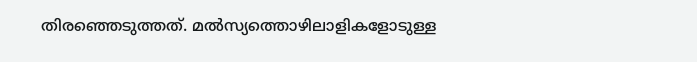തിരഞ്ഞെടുത്തത്. മല്‍സ്യത്തൊഴിലാളികളോടുള്ള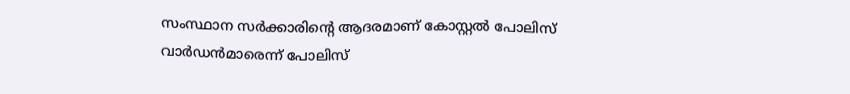സംസ്ഥാന സര്‍ക്കാരിന്റെ ആദരമാണ് കോസ്റ്റല്‍ പോലിസ് വാര്‍ഡന്‍മാരെന്ന് പോലിസ്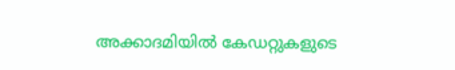അക്കാദമിയില്‍ കേഡറ്റുകളുടെ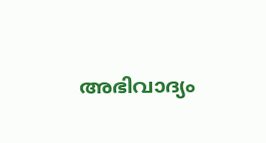അഭിവാദ്യം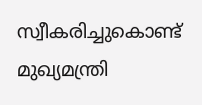സ്വീകരിച്ചുകൊണ്ട് മുഖ്യമന്ത്രി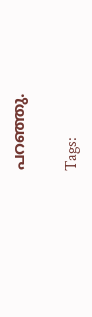പറഞ്ഞു.

Tags: